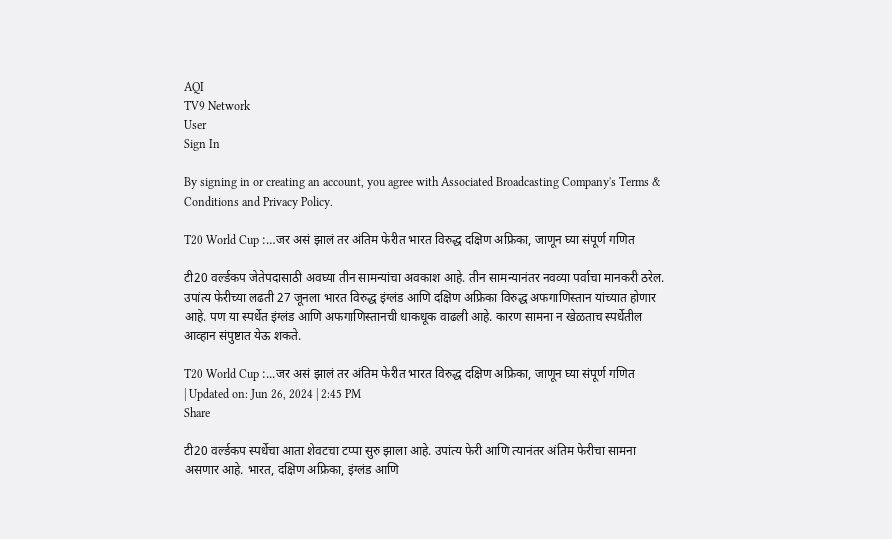AQI
TV9 Network
User
Sign In

By signing in or creating an account, you agree with Associated Broadcasting Company's Terms & Conditions and Privacy Policy.

T20 World Cup :…जर असं झालं तर अंतिम फेरीत भारत विरुद्ध दक्षिण अफ्रिका, जाणून घ्या संपूर्ण गणित

टी20 वर्ल्डकप जेतेपदासाठी अवघ्या तीन सामन्यांचा अवकाश आहे. तीन सामन्यानंतर नवव्या पर्वाचा मानकरी ठरेल. उपांत्य फेरीच्या लढती 27 जूनला भारत विरुद्ध इंग्लंड आणि दक्षिण अफ्रिका विरुद्ध अफगाणिस्तान यांच्यात होणार आहे. पण या स्पर्धेत इंग्लंड आणि अफगाणिस्तानची धाकधूक वाढली आहे. कारण सामना न खेळताच स्पर्धेतील आव्हान संपुष्टात येऊ शकते.

T20 World Cup :...जर असं झालं तर अंतिम फेरीत भारत विरुद्ध दक्षिण अफ्रिका, जाणून घ्या संपूर्ण गणित
| Updated on: Jun 26, 2024 | 2:45 PM
Share

टी20 वर्ल्डकप स्पर्धेचा आता शेवटचा टप्पा सुरु झाला आहे. उपांत्य फेरी आणि त्यानंतर अंतिम फेरीचा सामना असणार आहे. भारत, दक्षिण अफ्रिका, इंग्लंड आणि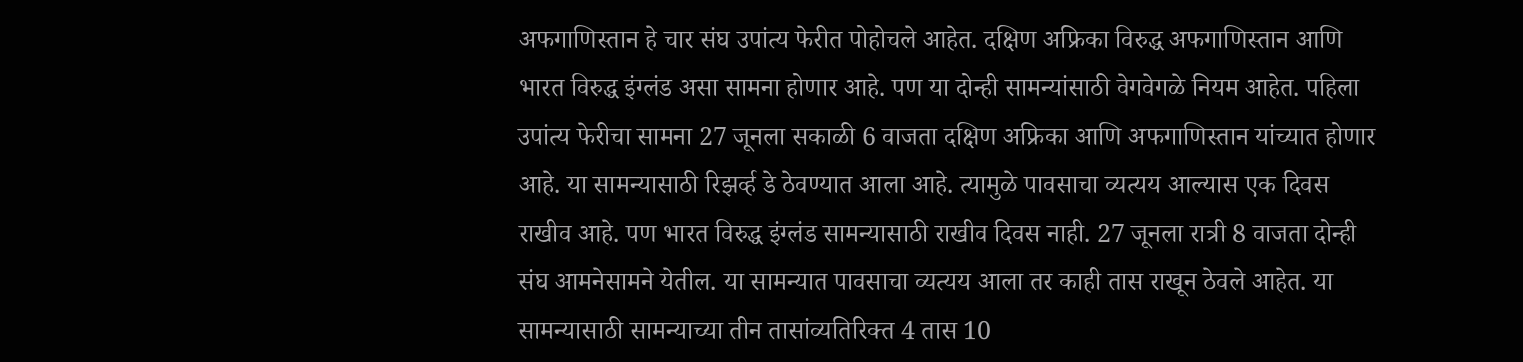अफगाणिस्तान हे चार संघ उपांत्य फेरीत पोहोचले आहेत. दक्षिण अफ्रिका विरुद्ध अफगाणिस्तान आणि भारत विरुद्ध इंग्लंड असा सामना होणार आहे. पण या दोन्ही सामन्यांसाठी वेगवेगळे नियम आहेत. पहिला उपांत्य फेरीचा सामना 27 जूनला सकाळी 6 वाजता दक्षिण अफ्रिका आणि अफगाणिस्तान यांच्यात होणार आहे. या सामन्यासाठी रिझर्व्ह डे ठेवण्यात आला आहे. त्यामुळे पावसाचा व्यत्यय आल्यास एक दिवस राखीव आहे. पण भारत विरुद्ध इंग्लंड सामन्यासाठी राखीव दिवस नाही. 27 जूनला रात्री 8 वाजता दोन्ही संघ आमनेसामने येतील. या सामन्यात पावसाचा व्यत्यय आला तर काही तास राखून ठेवले आहेत. या सामन्यासाठी सामन्याच्या तीन तासांव्यतिरिक्त 4 तास 10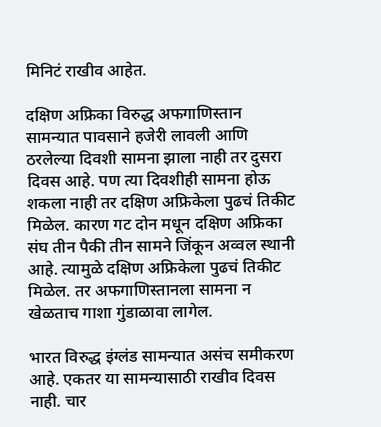मिनिटं राखीव आहेत.

दक्षिण अफ्रिका विरुद्ध अफगाणिस्तान सामन्यात पावसाने हजेरी लावली आणि ठरलेल्या दिवशी सामना झाला नाही तर दुसरा दिवस आहे. पण त्या दिवशीही सामना होऊ शकला नाही तर दक्षिण अफ्रिकेला पुढचं तिकीट मिळेल. कारण गट दोन मधून दक्षिण अफ्रिका संघ तीन पैकी तीन सामने जिंकून अव्वल स्थानी आहे. त्यामुळे दक्षिण अफ्रिकेला पुढचं तिकीट मिळेल. तर अफगाणिस्तानला सामना न खेळताच गाशा गुंडाळावा लागेल.

भारत विरुद्ध इंग्लंड सामन्यात असंच समीकरण आहे. एकतर या सामन्यासाठी राखीव दिवस नाही. चार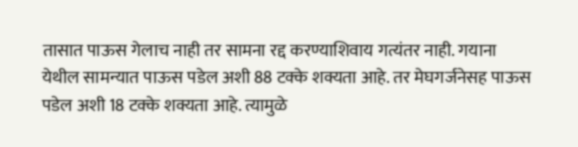तासात पाऊस गेलाच नाही तर सामना रद्द करण्याशिवाय गत्यंतर नाही. गयाना येथील सामन्यात पाऊस पडेल अशी 88 टक्के शक्यता आहे. तर मेघगर्जनेसह पाऊस पडेल अशी 18 टक्के शक्यता आहे. त्यामुळे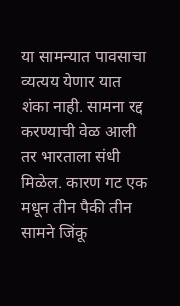या सामन्यात पावसाचा व्यत्यय येणार यात शंका नाही. सामना रद्द करण्याची वेळ आली तर भारताला संधी मिळेल. कारण गट एक मधून तीन पैकी तीन सामने जिंकू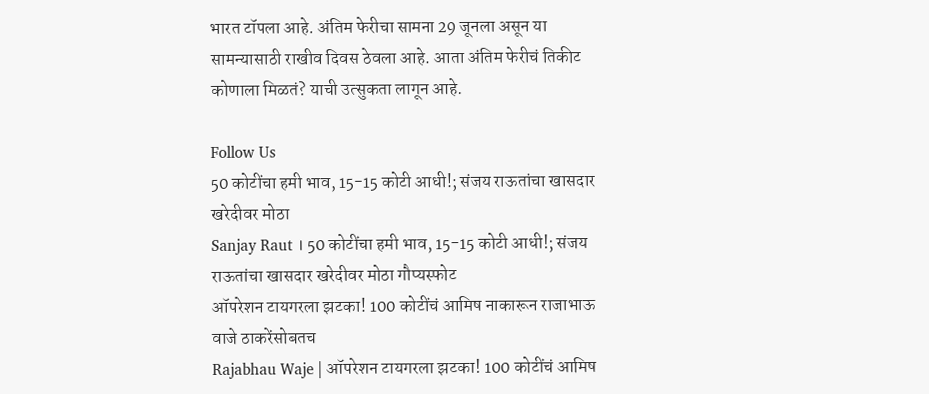भारत टॉपला आहे. अंतिम फेरीचा सामना 29 जूनला असून या सामन्यासाठी राखीव दिवस ठेवला आहे. आता अंतिम फेरीचं तिकीट कोणाला मिळतं? याची उत्सुकता लागून आहे.

Follow Us
50 कोटींचा हमी भाव, 15-15 कोटी आधी!; संजय राऊतांचा खासदार खरेदीवर मोठा
Sanjay Raut । 50 कोटींचा हमी भाव, 15-15 कोटी आधी!; संजय राऊतांचा खासदार खरेदीवर मोठा गौप्यस्फोट
ऑपरेशन टायगरला झटका! 100 कोटींचं आमिष नाकारून राजाभाऊ वाजे ठाकरेंसोबतच
Rajabhau Waje | ऑपरेशन टायगरला झटका! 100 कोटींचं आमिष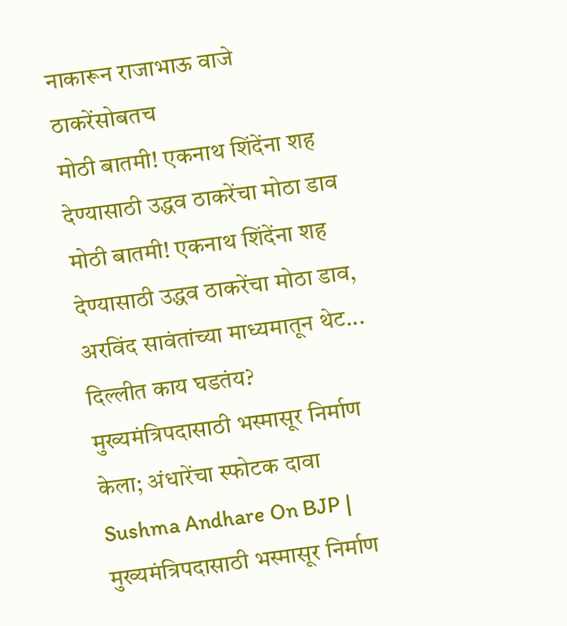नाकारून राजाभाऊ वाजे ठाकरेंसोबतच
मोठी बातमी! एकनाथ शिंदेंना शह देण्यासाठी उद्धव ठाकरेंचा मोठा डाव
मोठी बातमी! एकनाथ शिंदेंना शह देण्यासाठी उद्धव ठाकरेंचा मोठा डाव, अरविंद सावंतांच्या माध्यमातून थेट... दिल्लीत काय घडतंय?
मुख्यमंत्रिपदासाठी भस्मासूर निर्माण केला; अंधारेंचा स्फोटक दावा
Sushma Andhare On BJP | मुख्यमंत्रिपदासाठी भस्मासूर निर्माण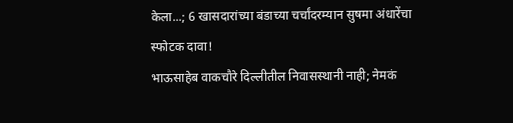केला...; 6 खासदारांच्या बंडाच्या चर्चांदरम्यान सुषमा अंधारेंचा स्फोटक दावा!
भाऊसाहेब वाकचौरे दिल्लीतील निवासस्थानी नाही; नेमकं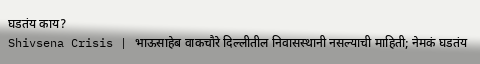घडतंय काय?
Shivsena Crisis | भाऊसाहेब वाकचौरे दिल्लीतील निवासस्थानी नसल्याची माहिती; नेमकं घडतंय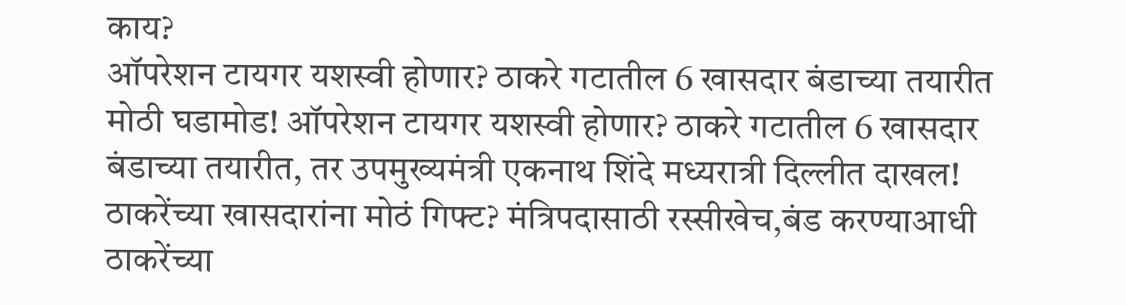काय?
ऑपरेशन टायगर यशस्वी होणार? ठाकरे गटातील 6 खासदार बंडाच्या तयारीत
मोठी घडामोड! ऑपरेशन टायगर यशस्वी होणार? ठाकरे गटातील 6 खासदार बंडाच्या तयारीत, तर उपमुख्यमंत्री एकनाथ शिंदे मध्यरात्री दिल्लीत दाखल!
ठाकरेंच्या खासदारांना मोठं गिफ्ट? मंत्रिपदासाठी रस्सीखेच,बंड करण्याआधी
ठाकरेंच्या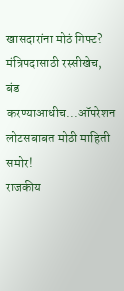खासदारांना मोठं गिफ्ट? मंत्रिपदासाठी रस्सीखेच, बंड करण्याआधीच...ऑपरेशन लोटसबाबत मोठी माहिती समोर!
राजकीय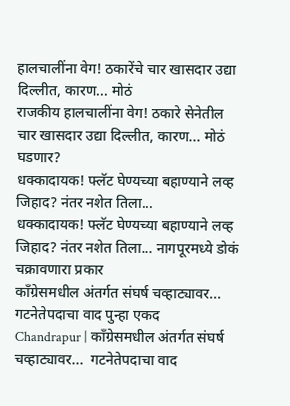हालचालींना वेग! ठकारेंचे चार खासदार उद्या दिल्लीत, कारण... मोठं
राजकीय हालचालींना वेग! ठकारे सेनेतील चार खासदार उद्या दिल्लीत, कारण... मोठं घडणार?
धक्कादायक! फ्लॅट घेण्यच्या बहाण्याने लव्ह जिहाद? नंतर नशेत तिला...
धक्कादायक! फ्लॅट घेण्यच्या बहाण्याने लव्ह जिहाद? नंतर नशेत तिला... नागपूरमध्ये डोकं चक्रावणारा प्रकार
काँग्रेसमधील अंतर्गत संघर्ष चव्हाट्यावर... गटनेतेपदाचा वाद पुन्हा एकद
Chandrapur | काँग्रेसमधील अंतर्गत संघर्ष चव्हाट्यावर...  गटनेतेपदाचा वाद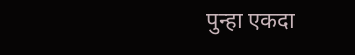पुन्हा एकदा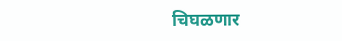चिघळणार